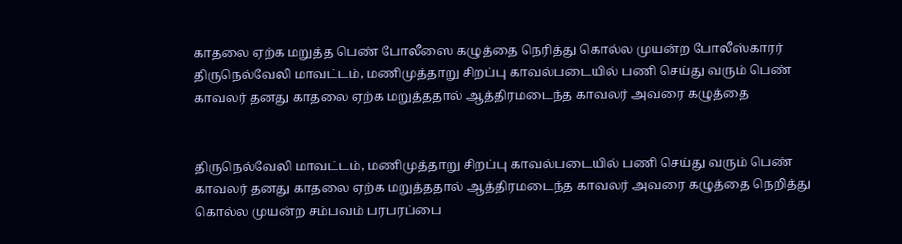காதலை ஏற்க மறுத்த பெண் போலீஸை கழுத்தை நெரித்து கொல்ல முயன்ற போலீஸ்காரர்
திருநெல்வேலி மாவட்டம், மணிமுத்தாறு சிறப்பு காவல்படையில் பணி செய்து வரும் பெண் காவலர் தனது காதலை ஏற்க மறுத்ததால் ஆத்திரமடைந்த காவலர் அவரை கழுத்தை


திருநெல்வேலி மாவட்டம், மணிமுத்தாறு சிறப்பு காவல்படையில் பணி செய்து வரும் பெண் காவலர் தனது காதலை ஏற்க மறுத்ததால் ஆத்திரமடைந்த காவலர் அவரை கழுத்தை நெறித்து கொல்ல முயன்ற சம்பவம் பரபரப்பை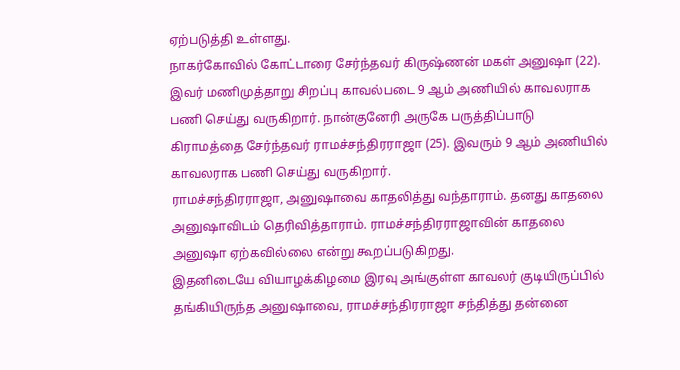ஏற்படுத்தி உள்ளது.
நாகர்கோவில் கோட்டாரை சேர்ந்தவர் கிருஷ்ணன் மகள் அனுஷா (22). இவர் மணிமுத்தாறு சிறப்பு காவல்படை 9 ஆம் அணியில் காவலராக பணி செய்து வருகிறார். நான்குனேரி அருகே பருத்திப்பாடு கிராமத்தை சேர்ந்தவர் ராமச்சந்திரராஜா (25). இவரும் 9 ஆம் அணியில் காவலராக பணி செய்து வருகிறார்.
ராமச்சந்திரராஜா, அனுஷாவை காதலித்து வந்தாராம். தனது காதலை அனுஷாவிடம் தெரிவித்தாராம். ராமச்சந்திரராஜாவின் காதலை அனுஷா ஏற்கவில்லை என்று கூறப்படுகிறது.
இதனிடையே வியாழக்கிழமை இரவு அங்குள்ள காவலர் குடியிருப்பில் தங்கியிருந்த அனுஷாவை, ராமச்சந்திரராஜா சந்தித்து தன்னை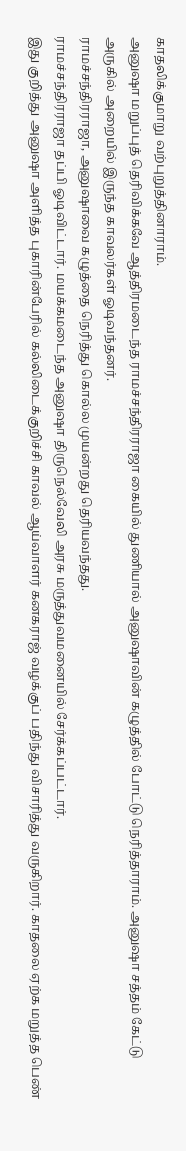காதலிக்குமாறு வற்புறுத்தினாராம்.
அனுஷா மறுப்புத் தெரிவிக்கவே ஆத்திரமடைந்த ராமச்சந்திரராஜா கையில் துணியால் அனுஷாவின் கழுத்தில் போட்டு நெரித்தாராம். அனுஷா சத்தம் கேட்டு அருகில் அறையில் இருந்த காவலர்கள் ஓடிவந்தனர்.
ராமச்சந்திரராஜா, அனுஷாவை கழுத்தை நெரித்து கொல்ல முயன்றது தெரியவந்தது.
ராமச்சந்திரராஜா தப்பி ஓடிவிட்டார். மயக்கமடைந்த அனுஷா திருநெல்வேலி அரசு மருத்துவமனையில் சேர்க்கப்பட்டார்.
இது குறித்து அனுஷா அளித்த புகாரின்பேரில் கல்லிடைக்குறிச்சி காவல் ஆய்வாளர் கனகராஜ் வழக்குப் பதிந்து விசாரித்து வருகிறார். காதலை ஏற்க மறுத்த பெண்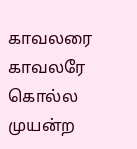காவலரை காவலரே கொல்ல முயன்ற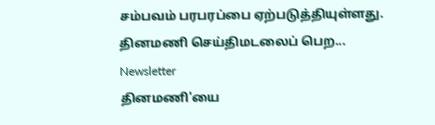சம்பவம் பரபரப்பை ஏற்படுத்தியுள்ளது.
தினமணி செய்திமடலைப் பெற... Newsletter
தினமணி'யை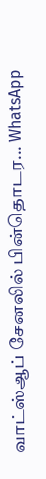வாட்ஸ்ஆப் சேனலில் பின்தொடர... WhatsApp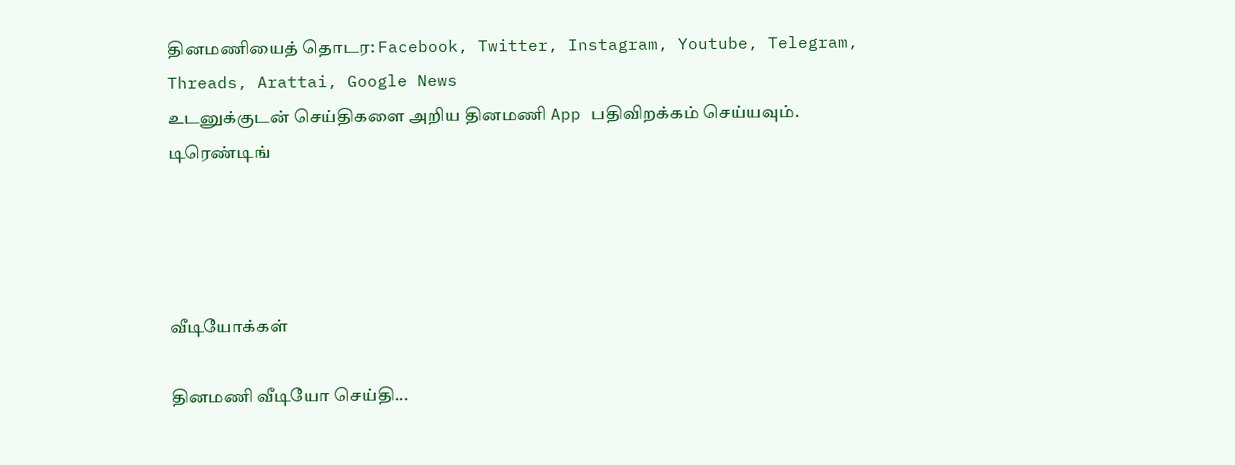தினமணியைத் தொடர: Facebook, Twitter, Instagram, Youtube, Telegram, Threads, Arattai, Google News
உடனுக்குடன் செய்திகளை அறிய தினமணி App பதிவிறக்கம் செய்யவும்.
டிரெண்டிங்




வீடியோக்கள்

தினமணி வீடியோ செய்தி...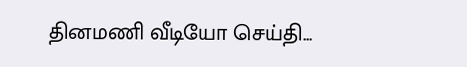தினமணி வீடியோ செய்தி...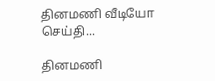தினமணி வீடியோ செய்தி...

தினமணி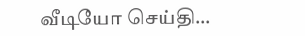வீடியோ செய்தி...